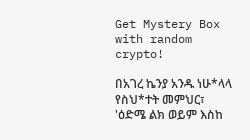Get Mystery Box with random crypto!

በአገረ ኬንያ አንዱ ነሁ*ላላ የስህ*ተት መምህር፣ 'ዕድሜ ልክ ወይም እስከ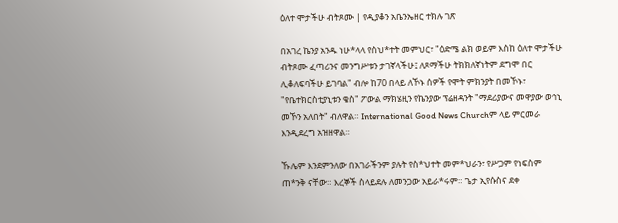ዕለተ ሞታችሁ ብትጾሙ | የዲያቆን አቤንኤዘር ተክሉ ገጽ

በአገረ ኬንያ አንዱ ነሁ*ላላ የስህ*ተት መምህር፣ "ዕድሜ ልክ ወይም እስከ ዕለተ ሞታችሁ ብትጾሙ ፈጣሪንና መንግሥቱን ታገኛላችሁ፤ ለጾማችሁ ትክክለኛነትም ደግሞ በር ሊቆለፍባችሁ ይገባል" ብሎ ከ70 በላይ ለኾኑ ሰዎች የሞት ምክንያት በመኾኑ፣ "የቤተክርስቲያኒቱን ቄስ" ፖውል ማክሄዚን የኬንያው ፕሬዘዳንት "ማደሪያውና መዋያው ወኅኒ መኾን አለበት" ብለዋል። International Good News Churchም ላይ ምርመራ እንዲደረግ አዝዘዋል።

ኹሌም እንደምንለው በአገራችንም ያሉት የስ*ህተት መም*ህራን፣ የሥጋም የነፍስም ጠ*ንቅ ናቸው። እረኞች ስላይደሉ ለመንጋው አይራ*ሩም። ጌታ ኢየሱስና ደቀ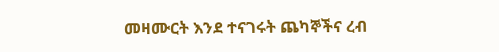መዛሙርት እንደ ተናገሩት ጨካኞችና ረብ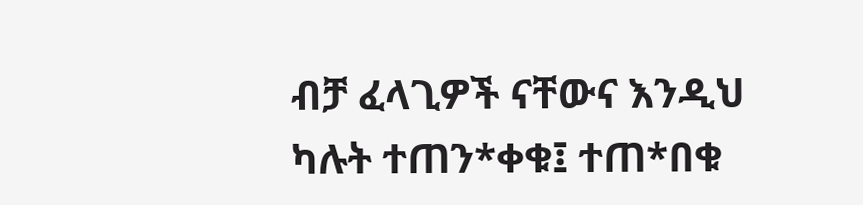ብቻ ፈላጊዎች ናቸውና እንዲህ ካሉት ተጠን*ቀቁ፤ ተጠ*በቁ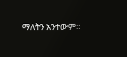ማለትን አንተውም።